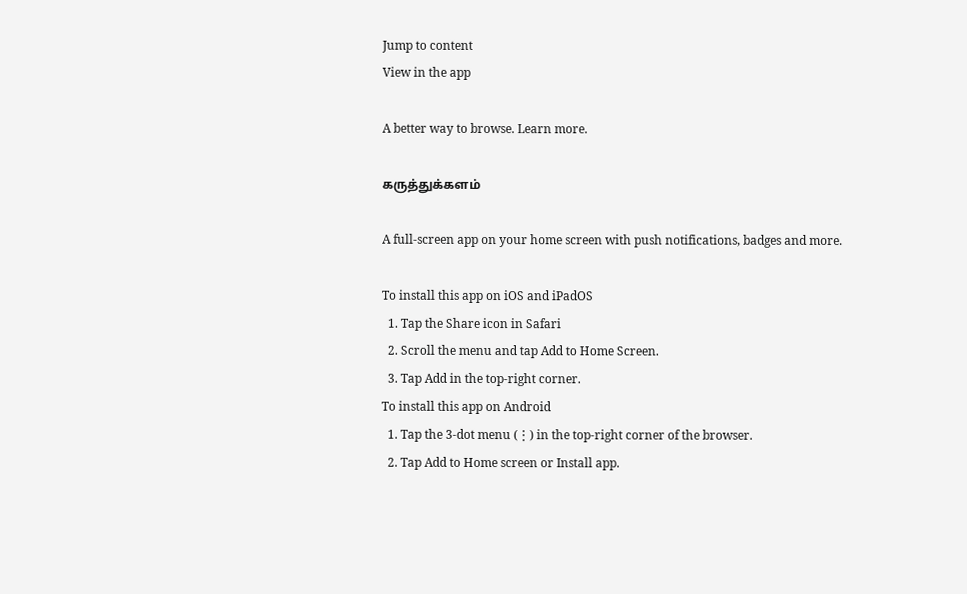Jump to content
View in the app

A better way to browse. Learn more.

கருத்துக்களம்

A full-screen app on your home screen with push notifications, badges and more.

To install this app on iOS and iPadOS
  1. Tap the Share icon in Safari
  2. Scroll the menu and tap Add to Home Screen.
  3. Tap Add in the top-right corner.
To install this app on Android
  1. Tap the 3-dot menu (⋮) in the top-right corner of the browser.
  2. Tap Add to Home screen or Install app.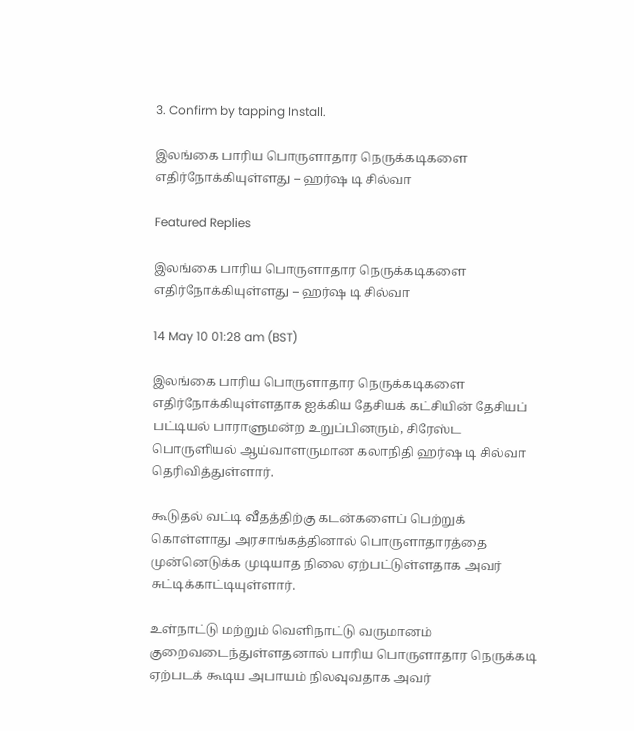3. Confirm by tapping Install.

இலங்கை பாரிய பொருளாதார நெருக்கடிகளை எதிர்நோக்கியுள்ளது – ஹர்ஷ டி சில்வா

Featured Replies

இலங்கை பாரிய பொருளாதார நெருக்கடிகளை எதிர்நோக்கியுள்ளது – ஹர்ஷ டி சில்வா

14 May 10 01:28 am (BST)

இலங்கை பாரிய பொருளாதார நெருக்கடிகளை எதிர்நோக்கியுள்ளதாக ஐக்கிய தேசியக் கட்சியின் தேசியப் பட்டியல் பாராளுமன்ற உறுப்பினரும், சிரேஸ்ட பொருளியல் ஆய்வாளருமான கலாநிதி ஹர்ஷ டி சில்வா தெரிவித்துள்ளார்.

கூடுதல் வட்டி வீதத்திற்கு கடன்களைப் பெற்றுக் கொள்ளாது அரசாங்கத்தினால் பொருளாதாரத்தை முன்னெடுக்க முடியாத நிலை ஏற்பட்டுள்ளதாக அவர் சுட்டிக்காட்டியுள்ளார்.

உள்நாட்டு மற்றும் வெளிநாட்டு வருமானம் குறைவடைந்துள்ளதனால் பாரிய பொருளாதார நெருக்கடி ஏற்படக் கூடிய அபாயம் நிலவுவதாக அவர்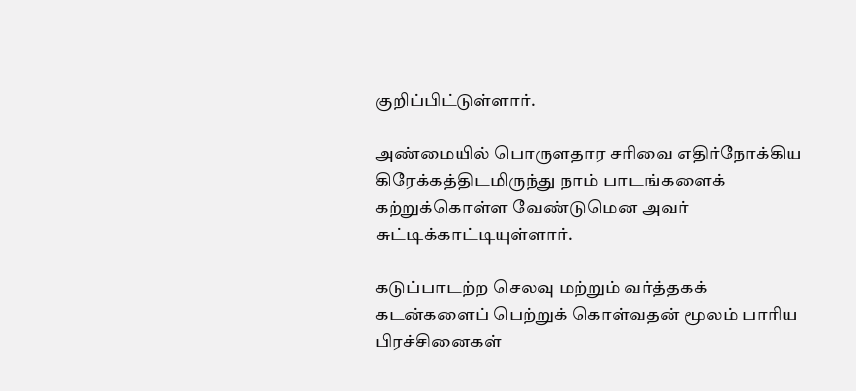குறிப்பிட்டுள்ளார்.

அண்மையில் பொருளதார சரிவை எதிர்நோக்கிய கிரேக்கத்திடமிருந்து நாம் பாடங்களைக் கற்றுக்கொள்ள வேண்டுமென அவர் சுட்டிக்காட்டியுள்ளார்.

கடுப்பாடற்ற செலவு மற்றும் வர்த்தகக் கடன்களைப் பெற்றுக் கொள்வதன் மூலம் பாரிய பிரச்சினைகள்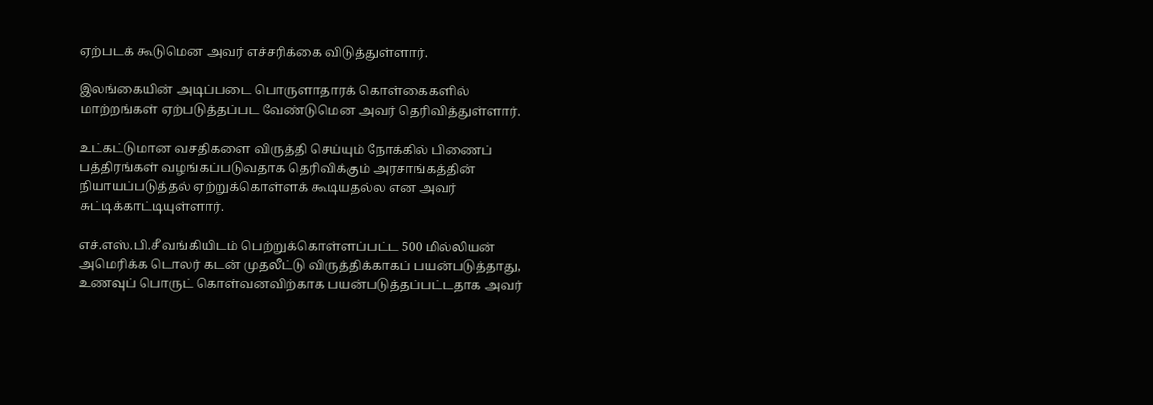ஏற்படக் கூடுமென அவர் எச்சரிக்கை விடுத்துள்ளார்.

இலங்கையின் அடிப்படை பொருளாதாரக் கொள்கைகளில் மாற்றங்கள் ஏற்படுத்தப்பட வேண்டுமென அவர் தெரிவித்துள்ளார்.

உட்கட்டுமான வசதிகளை விருத்தி செய்யும் நோக்கில் பிணைப் பத்திரங்கள் வழங்கப்படுவதாக தெரிவிக்கும் அரசாங்கத்தின் நியாயப்படுத்தல் ஏற்றுக்கொள்ளக் கூடியதல்ல என அவர் சுட்டிக்காட்டியுள்ளார்.

எச்.எஸ்.பி.சீ வங்கியிடம் பெற்றுக்கொள்ளப்பட்ட 500 மில்லியன் அமெரிக்க டொலர் கடன் முதலீட்டு விருத்திக்காகப் பயன்படுத்தாது, உணவுப் பொருட் கொள்வனவிற்காக பயன்படுத்தப்பட்டதாக அவர்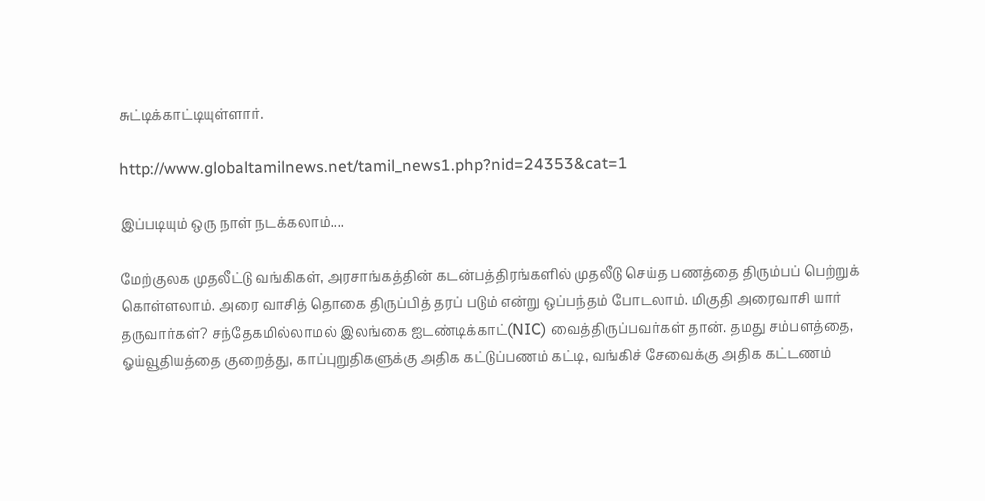சுட்டிக்காட்டியுள்ளார்.

http://www.globaltamilnews.net/tamil_news1.php?nid=24353&cat=1

இப்படியும் ஒரு நாள் நடக்கலாம்....

மேற்குலக முதலீட்டு வங்கிகள், அரசாங்கத்தின் கடன்பத்திரங்களில் முதலீடு செய்த பணத்தை திரும்பப் பெற்றுக் கொள்ளலாம். அரை வாசித் தொகை திருப்பித் தரப் படும் என்று ஒப்பந்தம் போடலாம். மிகுதி அரைவாசி யார் தருவார்கள்? சந்தேகமில்லாமல் இலங்கை ஐடண்டிக்காட்(NIC) வைத்திருப்பவர்கள் தான். தமது சம்பளத்தை, ஓய்வூதியத்தை குறைத்து, காப்புறுதிகளுக்கு அதிக கட்டுப்பணம் கட்டி, வங்கிச் சேவைக்கு அதிக கட்டணம்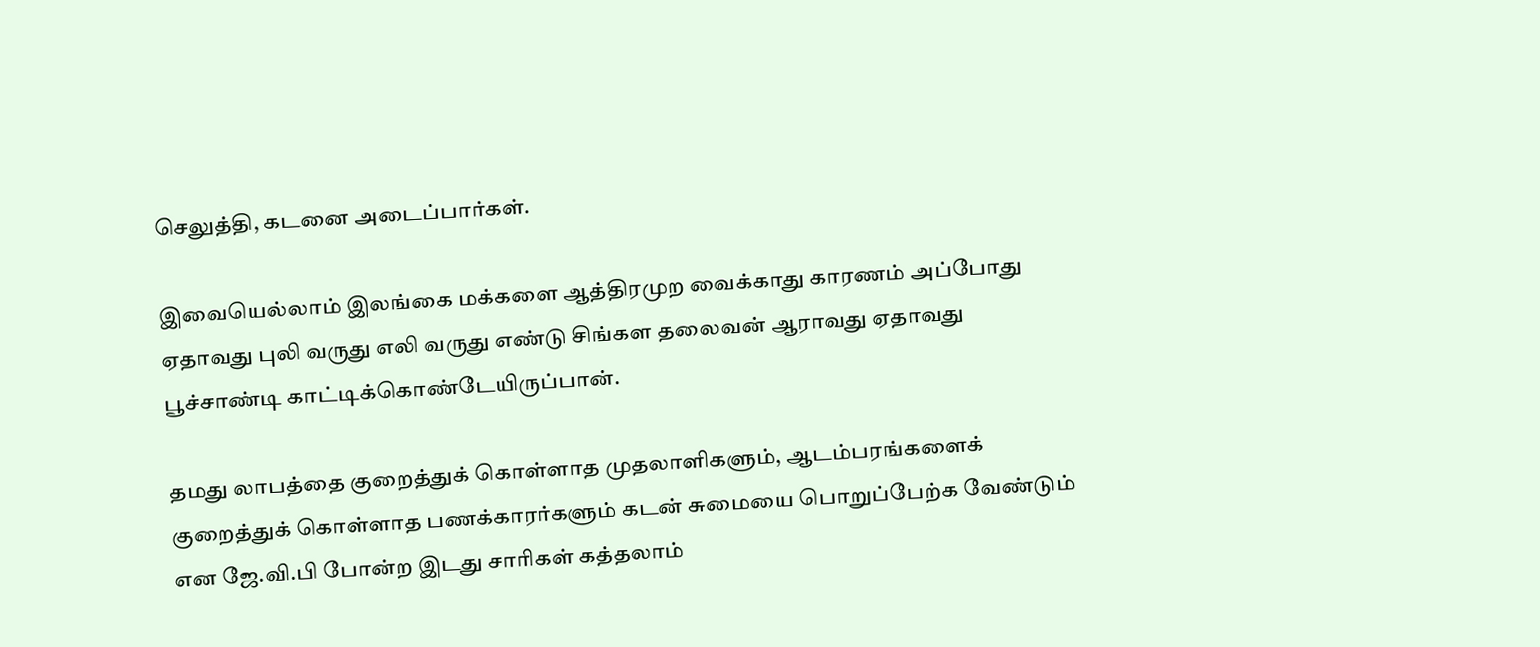செலுத்தி, கடனை அடைப்பார்கள்.

இவையெல்லாம் இலங்கை மக்களை ஆத்திரமுற வைக்காது காரணம் அப்போது ஏதாவது புலி வருது எலி வருது எண்டு சிங்கள தலைவன் ஆராவது ஏதாவது பூச்சாண்டி காட்டிக்கொண்டேயிருப்பான்.

தமது லாபத்தை குறைத்துக் கொள்ளாத முதலாளிகளும், ஆடம்பரங்களைக் குறைத்துக் கொள்ளாத பணக்காரர்களும் கடன் சுமையை பொறுப்பேற்க வேண்டும் என ஜே.வி.பி போன்ற இடது சாரிகள் கத்தலாம்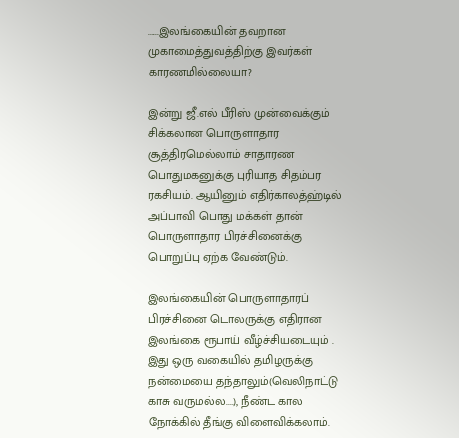......இலங்கையின் தவறான முகாமைத்துவத்திற்கு இவர்கள் காரணமில்லையா?

இன்று ஜீ.எல் பீரிஸ் முன்வைக்கும் சிக்கலான பொருளாதார சூத்திரமெல்லாம் சாதாரண பொதுமகனுக்கு புரியாத சிதம்பர ரகசியம். ஆயினும் எதிர்காலத்ஹ்டில் அப்பாவி பொது மக்கள் தான் பொருளாதார பிரச்சினைக்கு பொறுப்பு ஏற்க வேண்டும்.

இலங்கையின் பொருளாதாரப் பிரச்சினை டொலருக்கு எதிரான இலங்கை ரூபாய் வீழ்ச்சியடையும் . இது ஒரு வகையில் தமிழருக்கு நன்மையை தந்தாலும்(வெலிநாட்டு காசு வருமல்ல....), நீண்ட கால நோக்கில் தீங்கு விளைவிக்கலாம்.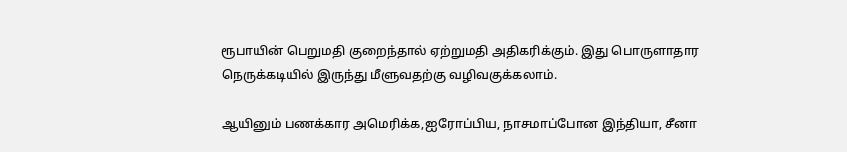ரூபாயின் பெறுமதி குறைந்தால் ஏற்றுமதி அதிகரிக்கும். இது பொருளாதார நெருக்கடியில் இருந்து மீளுவதற்கு வழிவகுக்கலாம்.

ஆயினும் பணக்கார அமெரிக்க,ஐரோப்பிய, நாசமாப்போன இந்தியா, சீனா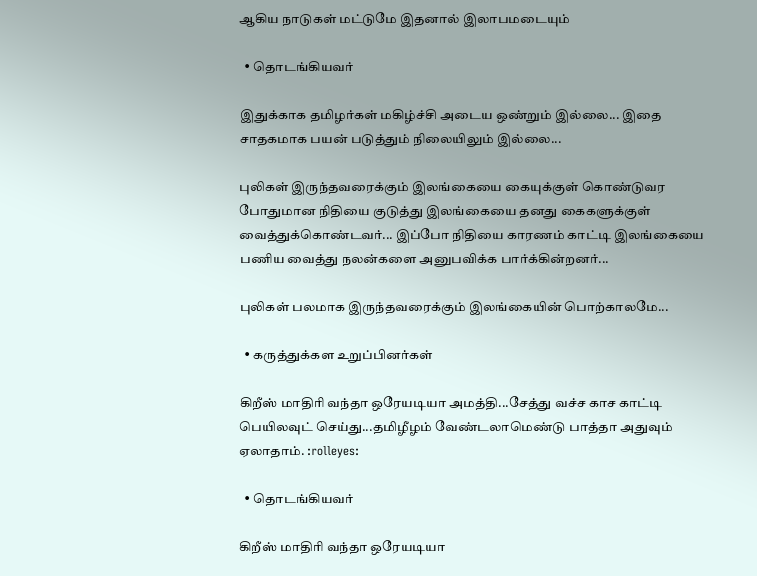ஆகிய நாடுகள் மட்டுமே இதனால் இலாபமடையும்

  • தொடங்கியவர்

இதுக்காக தமிழர்கள் மகிழ்ச்சி அடைய ஒண்றும் இல்லை... இதை சாதகமாக பயன் படுத்தும் நிலையிலும் இல்லை...

புலிகள் இருந்தவரைக்கும் இலங்கையை கையுக்குள் கொண்டுவர போதுமான நிதியை குடுத்து இலங்கையை தனது கைகளுக்குள் வைத்துக்கொண்டவர்... இப்போ நிதியை காரணம் காட்டி இலங்கையை பணிய வைத்து நலன்களை அனுபவிக்க பார்க்கின்றனர்...

புலிகள் பலமாக இருந்தவரைக்கும் இலங்கையின் பொற்காலமே...

  • கருத்துக்கள உறுப்பினர்கள்

கிறீஸ் மாதிரி வந்தா ஒரேயடியா அமத்தி...சேத்து வச்ச காச காட்டி பெயிலவுட் செய்து...தமிழீழம் வேண்டலாமெண்டு பாத்தா அதுவும் ஏலாதாம். :rolleyes:

  • தொடங்கியவர்

கிறீஸ் மாதிரி வந்தா ஒரேயடியா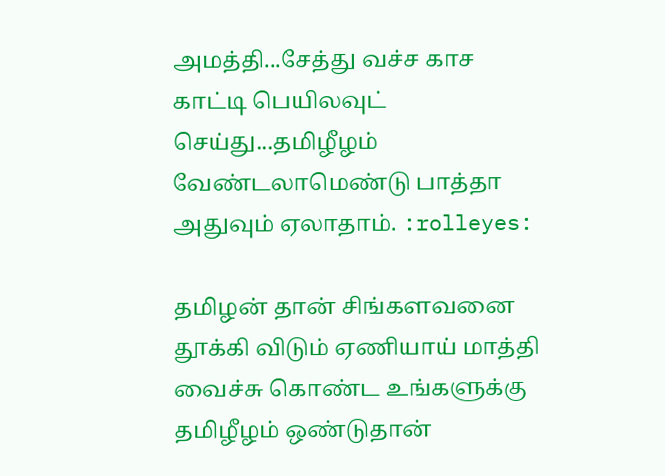அமத்தி...சேத்து வச்ச காச காட்டி பெயிலவுட் செய்து...தமிழீழம் வேண்டலாமெண்டு பாத்தா அதுவும் ஏலாதாம். :rolleyes:

தமிழன் தான் சிங்களவனை தூக்கி விடும் ஏணியாய் மாத்தி வைச்சு கொண்ட உங்களுக்கு தமிழீழம் ஒண்டுதான்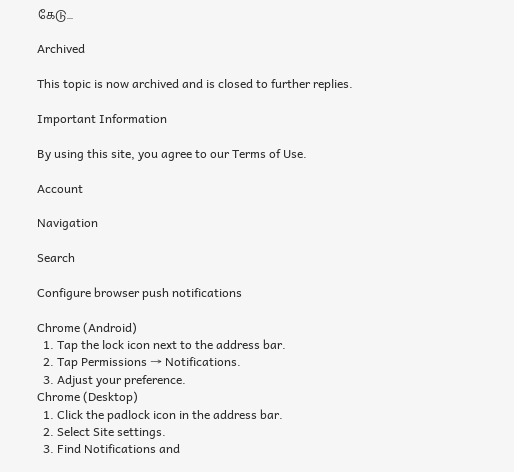கேடு...

Archived

This topic is now archived and is closed to further replies.

Important Information

By using this site, you agree to our Terms of Use.

Account

Navigation

Search

Configure browser push notifications

Chrome (Android)
  1. Tap the lock icon next to the address bar.
  2. Tap Permissions → Notifications.
  3. Adjust your preference.
Chrome (Desktop)
  1. Click the padlock icon in the address bar.
  2. Select Site settings.
  3. Find Notifications and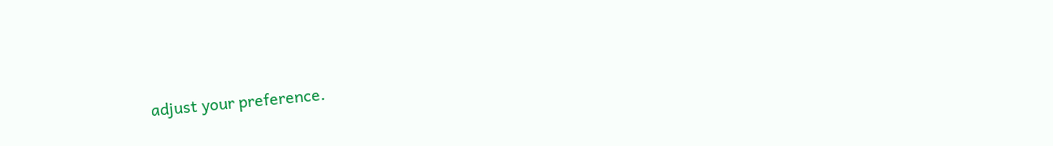adjust your preference.